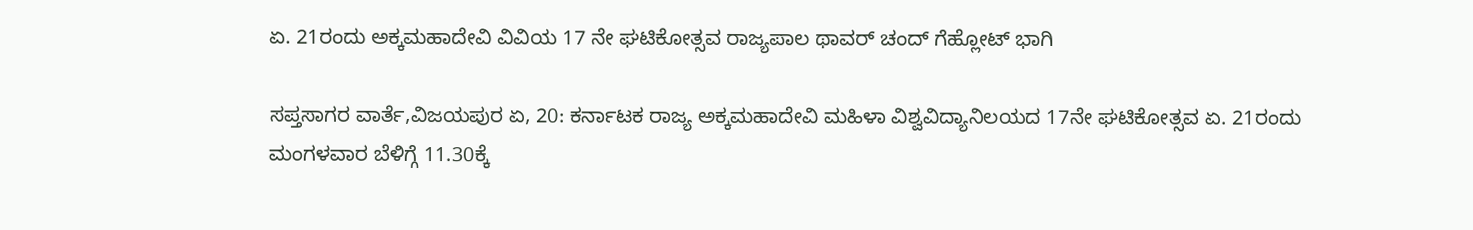ಏ. 21ರಂದು ಅಕ್ಕಮಹಾದೇವಿ ವಿವಿಯ 17 ನೇ ಘಟಿಕೋತ್ಸವ ರಾಜ್ಯಪಾಲ ಥಾವರ್ ಚಂದ್ ಗೆಹ್ಲೋಟ್ ಭಾಗಿ

ಸಪ್ತಸಾಗರ ವಾರ್ತೆ,ವಿಜಯಪುರ ಏ, 20: ಕರ್ನಾಟಕ ರಾಜ್ಯ ಅಕ್ಕಮಹಾದೇವಿ ಮಹಿಳಾ ವಿಶ್ವವಿದ್ಯಾನಿಲಯದ 17ನೇ ಘಟಿಕೋತ್ಸವ ಏ. 21ರಂದು ಮಂಗಳವಾರ ಬೆಳಿಗ್ಗೆ 11.30ಕ್ಕೆ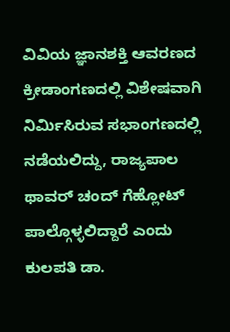ವಿವಿಯ ಜ್ಞಾನಶಕ್ತಿ ಆವರಣದ ಕ್ರೀಡಾಂಗಣದಲ್ಲಿ ವಿಶೇಷವಾಗಿ ನಿರ್ಮಿಸಿರುವ ಸಭಾಂಗಣದಲ್ಲಿ ನಡೆಯಲಿದ್ದು, ರಾಜ್ಯಪಾಲ ಥಾವರ್ ಚಂದ್ ಗೆಹ್ಲೋಟ್ ಪಾಲ್ಗೊಳ್ಳಲಿದ್ದಾರೆ ಎಂದು ಕುಲಪತಿ ಡಾ.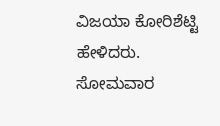ವಿಜಯಾ ಕೋರಿಶೆಟ್ಟಿ ಹೇಳಿದರು.
ಸೋಮವಾರ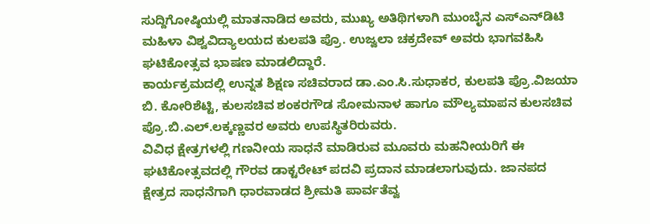ಸುದ್ದಿಗೋಷ್ಠಿಯಲ್ಲಿ ಮಾತನಾಡಿದ ಅವರು, ಮುಖ್ಯ ಅತಿಥಿಗಳಾಗಿ ಮುಂಬೈನ ಎಸ್‌ಎನ್‌ಡಿಟಿ ಮಹಿಳಾ ವಿಶ್ವವಿದ್ಯಾಲಯದ ಕುಲಪತಿ ಪ್ರೊ. ಉಜ್ವಲಾ ಚಕ್ರದೇವ್ ಅವರು ಭಾಗವಹಿಸಿ ಘಟಿಕೋತ್ಸವ ಭಾಷಣ ಮಾಡಲಿದ್ದಾರೆ.
ಕಾರ್ಯಕ್ರಮದಲ್ಲಿ ಉನ್ನತ ಶಿಕ್ಷಣ ಸಚಿವರಾದ ಡಾ.ಎಂ.ಸಿ.ಸುಧಾಕರ, ಕುಲಪತಿ ಪ್ರೊ.ವಿಜಯಾ ಬಿ. ಕೋರಿಶೆಟ್ಟಿ, ಕುಲಸಚಿವ ಶಂಕರಗೌಡ ಸೋಮನಾಳ ಹಾಗೂ ಮೌಲ್ಯಮಾಪನ ಕುಲಸಚಿವ ಪ್ರೊ.ಬಿ.ಎಲ್.ಲಕ್ಕಣ್ಣವರ ಅವರು ಉಪಸ್ಥಿತರಿರುವರು.
ವಿವಿಧ ಕ್ಷೇತ್ರಗಳಲ್ಲಿ ಗಣನೀಯ ಸಾಧನೆ ಮಾಡಿರುವ ಮೂವರು ಮಹನೀಯರಿಗೆ ಈ ಘಟಿಕೋತ್ಸವದಲ್ಲಿ ಗೌರವ ಡಾಕ್ಟರೇಟ್ ಪದವಿ ಪ್ರದಾನ ಮಾಡಲಾಗುವುದು. ಜಾನಪದ ಕ್ಷೇತ್ರದ ಸಾಧನೆಗಾಗಿ ಧಾರವಾಡದ ಶ್ರೀಮತಿ ಪಾರ್ವತೆವ್ವ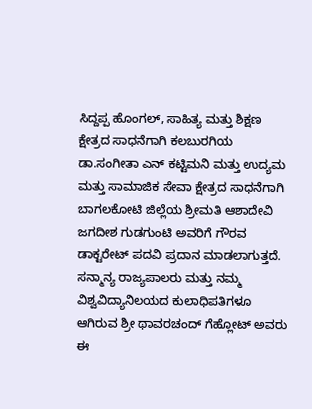ಸಿದ್ದಪ್ಪ ಹೊಂಗಲ್, ಸಾಹಿತ್ಯ ಮತ್ತು ಶಿಕ್ಷಣ ಕ್ಷೇತ್ರದ ಸಾಧನೆಗಾಗಿ ಕಲಬುರಗಿಯ ಡಾ.ಸಂಗೀತಾ ಎನ್ ಕಟ್ಟಿಮನಿ ಮತ್ತು ಉದ್ಯಮ ಮತ್ತು ಸಾಮಾಜಿಕ ಸೇವಾ ಕ್ಷೇತ್ರದ ಸಾಧನೆಗಾಗಿ ಬಾಗಲಕೋಟಿ ಜಿಲ್ಲೆಯ ಶ್ರೀಮತಿ ಆಶಾದೇವಿ ಜಗದೀಶ ಗುಡಗುಂಟಿ ಅವರಿಗೆ ಗೌರವ ಡಾಕ್ಟರೇಟ್ ಪದವಿ ಪ್ರದಾನ ಮಾಡಲಾಗುತ್ತದೆ. ಸನ್ಮಾನ್ಯ ರಾಜ್ಯಪಾಲರು ಮತ್ತು ನಮ್ಮ ವಿಶ್ವವಿದ್ಯಾನಿಲಯದ ಕುಲಾಧಿಪತಿಗಳೂ ಆಗಿರುವ ಶ್ರೀ ಥಾವರಚಂದ್ ಗೆಹ್ಲೋಟ್ ಅವರು ಈ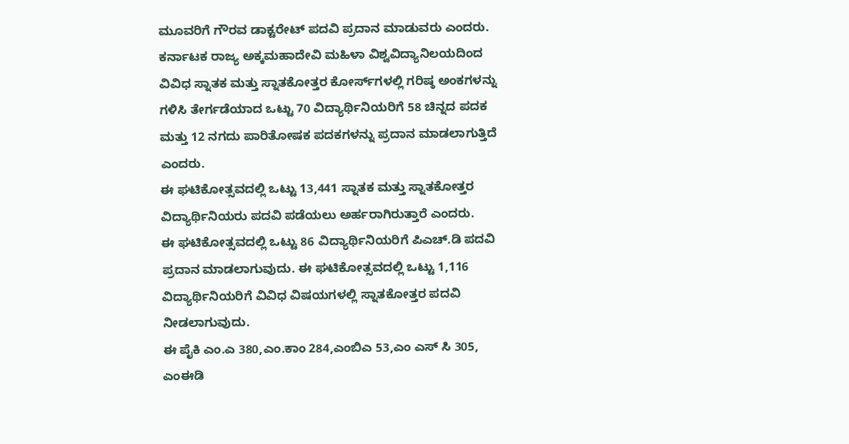ಮೂವರಿಗೆ ಗೌರವ ಡಾಕ್ಟರೇಟ್ ಪದವಿ ಪ್ರದಾನ ಮಾಡುವರು ಎಂದರು.
ಕರ್ನಾಟಕ ರಾಜ್ಯ ಅಕ್ಕಮಹಾದೇವಿ ಮಹಿಳಾ ವಿಶ್ವವಿದ್ಯಾನಿಲಯದಿಂದ ವಿವಿಧ ಸ್ನಾತಕ ಮತ್ತು ಸ್ನಾತಕೋತ್ತರ ಕೋರ್ಸ್‌ಗಳಲ್ಲಿ ಗರಿಷ್ಠ ಅಂಕಗಳನ್ನು ಗಳಿಸಿ ತೇರ್ಗಡೆಯಾದ ಒಟ್ಟು 70 ವಿದ್ಯಾರ್ಥಿನಿಯರಿಗೆ 58 ಚಿನ್ನದ ಪದಕ ಮತ್ತು 12 ನಗದು ಪಾರಿತೋಷಕ ಪದಕಗಳನ್ನು ಪ್ರದಾನ ಮಾಡಲಾಗುತ್ತಿದೆ ಎಂದರು.
ಈ ಘಟಿಕೋತ್ಸವದಲ್ಲಿ ಒಟ್ಟು 13,441 ಸ್ನಾತಕ ಮತ್ತು ಸ್ನಾತಕೋತ್ತರ ವಿದ್ಯಾರ್ಥಿನಿಯರು ಪದವಿ ಪಡೆಯಲು ಅರ್ಹರಾಗಿರುತ್ತಾರೆ ಎಂದರು.
ಈ ಘಟಿಕೋತ್ಸವದಲ್ಲಿ ಒಟ್ಟು 86 ವಿದ್ಯಾರ್ಥಿನಿಯರಿಗೆ ಪಿಎಚ್.ಡಿ ಪದವಿ ಪ್ರದಾನ ಮಾಡಲಾಗುವುದು. ಈ ಘಟಿಕೋತ್ಸವದಲ್ಲಿ ಒಟ್ಟು 1,116 ವಿದ್ಯಾರ್ಥಿನಿಯರಿಗೆ ವಿವಿಧ ವಿಷಯಗಳಲ್ಲಿ ಸ್ನಾತಕೋತ್ತರ ಪದವಿ ನೀಡಲಾಗುವುದು.
ಈ ಪೈಕಿ ಎಂ.ಎ 380,ಎಂ.ಕಾಂ 284,ಎಂಬಿಎ 53,ಎಂ ಎಸ್ ಸಿ 305, ಎಂಈಡಿ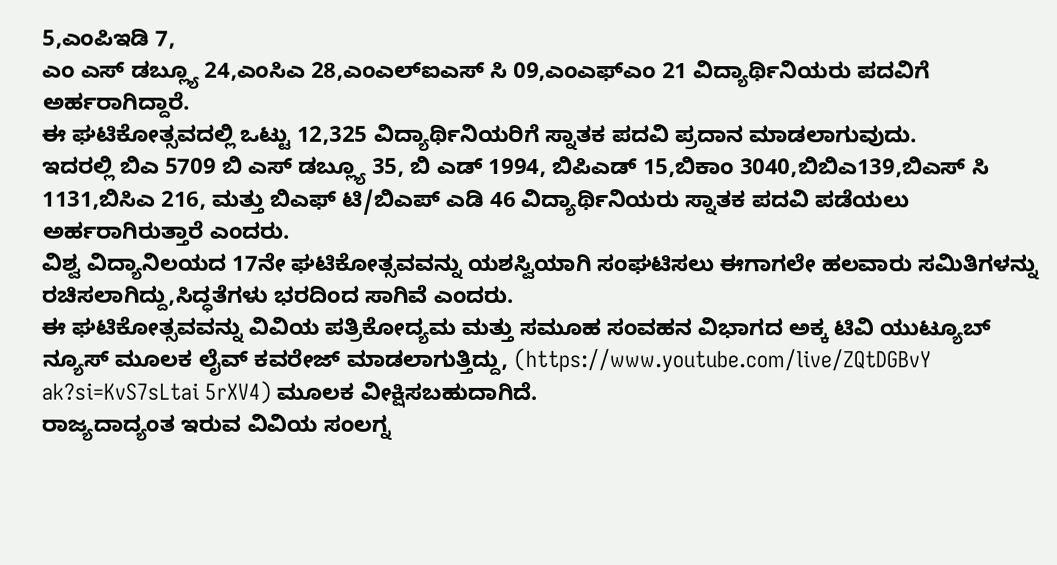5,ಎಂಪಿಇಡಿ 7,
ಎಂ ಎಸ್ ಡಬ್ಲ್ಯೂ 24,ಎಂಸಿಎ 28,ಎಂಎಲ್‌ಐಎಸ್ ಸಿ 09,ಎಂಎಫ್ಎಂ 21 ವಿದ್ಯಾರ್ಥಿನಿಯರು ಪದವಿ‌ಗೆ ಅರ್ಹರಾಗಿದ್ದಾರೆ.
ಈ ಘಟಿಕೋತ್ಸವದಲ್ಲಿ ಒಟ್ಟು 12,325 ವಿದ್ಯಾರ್ಥಿನಿಯರಿಗೆ ಸ್ನಾತಕ ಪದವಿ ಪ್ರದಾನ ಮಾಡಲಾಗುವುದು.
ಇದರಲ್ಲಿ ಬಿಎ 5709 ಬಿ ಎಸ್ ಡಬ್ಲ್ಯೂ 35, ಬಿ ಎಡ್ 1994, ಬಿಪಿಎಡ್ 15,ಬಿಕಾಂ 3040,ಬಿಬಿಎ139,ಬಿಎಸ್ ಸಿ 1131,ಬಿಸಿಎ 216, ಮತ್ತು ಬಿಎಫ್ ಟಿ/ಬಿಎಪ್ ಎಡಿ 46 ವಿದ್ಯಾರ್ಥಿನಿಯರು ಸ್ನಾತಕ ಪದವಿ ಪಡೆಯಲು ಅರ್ಹರಾಗಿರುತ್ತಾರೆ ಎಂದರು.
ವಿಶ್ವ ವಿದ್ಯಾನಿಲಯದ 17ನೇ ಘಟಿಕೋತ್ಸವವನ್ನು ಯಶಸ್ವಿಯಾಗಿ ಸಂಘಟಿಸಲು ಈಗಾಗಲೇ ಹಲವಾರು ಸಮಿತಿಗಳನ್ನು ರಚಿಸಲಾಗಿದ್ದು,ಸಿದ್ಧತೆಗಳು ಭರದಿಂದ ಸಾಗಿವೆ ಎಂದರು.
ಈ ಘಟಿಕೋತ್ಸವವನ್ನು ವಿವಿಯ ಪತ್ರಿಕೋದ್ಯಮ ಮತ್ತು ಸಮೂಹ ಸಂವಹನ ವಿಭಾಗದ ಅಕ್ಕ ಟಿವಿ ಯುಟ್ಯೂಬ್ ನ್ಯೂಸ್ ಮೂಲಕ ಲೈವ್ ಕವರೇಜ್ ಮಾಡಲಾಗುತ್ತಿದ್ದು, (https://www.youtube.com/live/ZQtDGBvY ak?si=KvS7sLtai 5rXV4) ಮೂಲಕ ವೀಕ್ಷಿಸಬಹುದಾಗಿದೆ.
ರಾಜ್ಯದಾದ್ಯಂತ ಇರುವ ವಿವಿಯ ಸಂಲಗ್ನ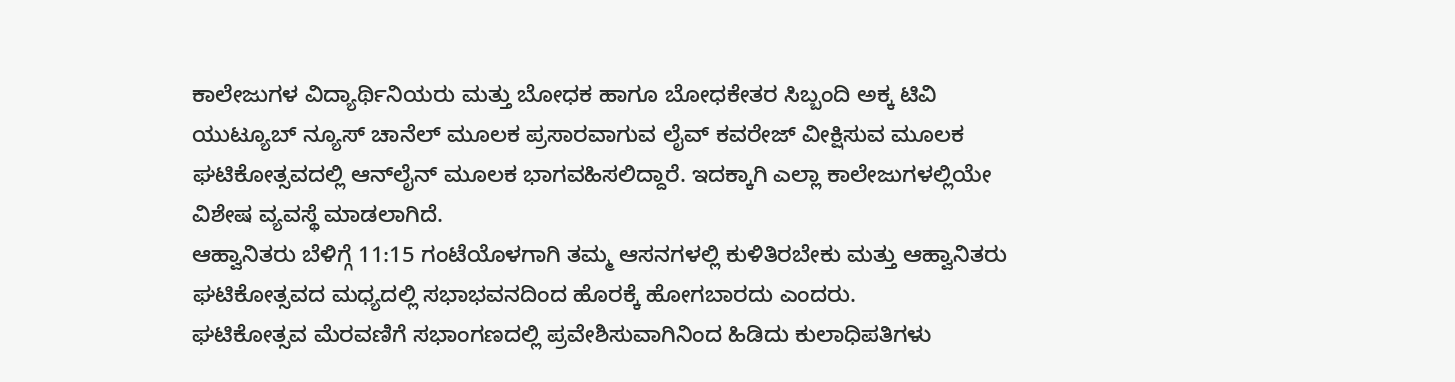ಕಾಲೇಜುಗಳ ವಿದ್ಯಾರ್ಥಿನಿಯರು ಮತ್ತು ಬೋಧಕ ಹಾಗೂ ಬೋಧಕೇತರ ಸಿಬ್ಬಂದಿ ಅಕ್ಕ ಟಿವಿ ಯುಟ್ಯೂಬ್ ನ್ಯೂಸ್ ಚಾನೆಲ್ ಮೂಲಕ ಪ್ರಸಾರವಾಗುವ ಲೈವ್ ಕವರೇಜ್ ವೀಕ್ಷಿಸುವ ಮೂಲಕ ಘಟಿಕೋತ್ಸವದಲ್ಲಿ ಆನ್‌ಲೈನ್ ಮೂಲಕ ಭಾಗವಹಿಸಲಿದ್ದಾರೆ. ಇದಕ್ಕಾಗಿ ಎಲ್ಲಾ ಕಾಲೇಜುಗಳಲ್ಲಿಯೇ ವಿಶೇಷ ವ್ಯವಸ್ಥೆ ಮಾಡಲಾಗಿದೆ.
ಆಹ್ವಾನಿತರು ಬೆಳಿಗ್ಗೆ 11:15 ಗಂಟೆಯೊಳಗಾಗಿ ತಮ್ಮ ಆಸನಗಳಲ್ಲಿ ಕುಳಿತಿರಬೇಕು ಮತ್ತು ಆಹ್ವಾನಿತರು ಘಟಿಕೋತ್ಸವದ ಮಧ್ಯದಲ್ಲಿ ಸಭಾಭವನದಿಂದ ಹೊರಕ್ಕೆ ಹೋಗಬಾರದು ಎಂದರು.
ಘಟಿಕೋತ್ಸವ ಮೆರವಣಿಗೆ ಸಭಾಂಗಣದಲ್ಲಿ ಪ್ರವೇಶಿಸುವಾಗಿನಿಂದ ಹಿಡಿದು ಕುಲಾಧಿಪತಿಗಳು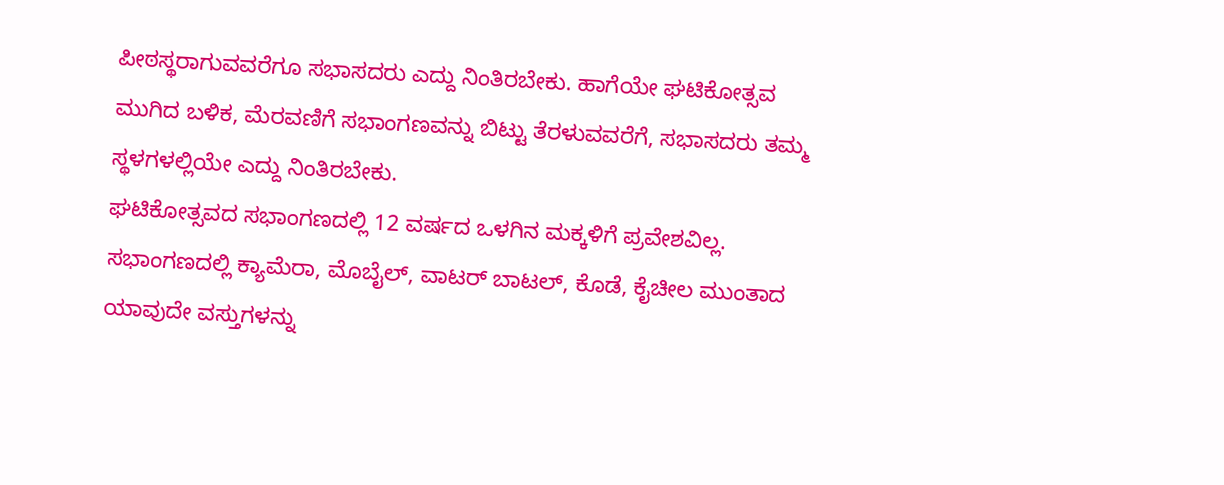ಪೀಠಸ್ಥರಾಗುವವರೆಗೂ ಸಭಾಸದರು ಎದ್ದು ನಿಂತಿರಬೇಕು. ಹಾಗೆಯೇ ಘಟಿಕೋತ್ಸವ ಮುಗಿದ ಬಳಿಕ, ಮೆರವಣಿಗೆ ಸಭಾಂಗಣವನ್ನು ಬಿಟ್ಟು ತೆರಳುವವರೆಗೆ, ಸಭಾಸದರು ತಮ್ಮ ಸ್ಥಳಗಳಲ್ಲಿಯೇ ಎದ್ದು ನಿಂತಿರಬೇಕು.
ಘಟಿಕೋತ್ಸವದ ಸಭಾಂಗಣದಲ್ಲಿ 12 ವರ್ಷದ ಒಳಗಿನ ಮಕ್ಕಳಿಗೆ ಪ್ರವೇಶವಿಲ್ಲ. ಸಭಾಂಗಣದಲ್ಲಿ ಕ್ಯಾಮೆರಾ, ಮೊಬೈಲ್, ವಾಟರ್ ಬಾಟಲ್, ಕೊಡೆ, ಕೈಚೀಲ ಮುಂತಾದ ಯಾವುದೇ ವಸ್ತುಗಳನ್ನು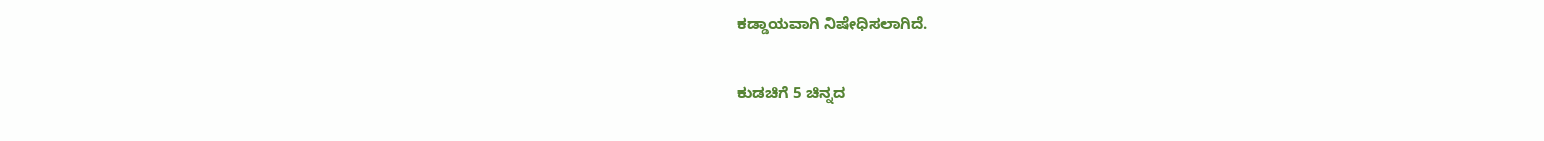ಕಡ್ಡಾಯವಾಗಿ ನಿಷೇಧಿಸಲಾಗಿದೆ.

ಕುಡಚಿಗೆ 5 ಚಿನ್ನದ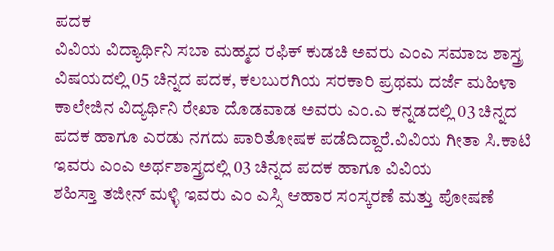ಪದಕ
ವಿವಿಯ ವಿದ್ಯಾರ್ಥಿನಿ ಸಬಾ ಮಹ್ಮದ ರಫಿಕ್ ಕುಡಚಿ ಅವರು ಎಂಎ ಸಮಾಜ ಶಾಸ್ತ್ರ ವಿಷಯದಲ್ಲಿ 05 ಚಿನ್ನದ ಪದಕ, ಕಲಬುರಗಿಯ ಸರಕಾರಿ ಪ್ರಥಮ ದರ್ಜೆ ಮಹಿಳಾ ಕಾಲೇಜಿನ ವಿದ್ಯರ್ಥಿನಿ ರೇಖಾ ದೊಡವಾಡ ಅವರು ಎಂ.ಎ ಕನ್ನಡದಲ್ಲಿ 03 ಚಿನ್ನದ ಪದಕ ಹಾಗೂ ಎರಡು ನಗದು ಪಾರಿತೋಷಕ ಪಡೆದಿದ್ದಾರೆ.ವಿವಿಯ ಗೀತಾ ಸಿ.ಕಾಟಿ ಇವರು ಎಂಎ ಅರ್ಥಶಾಸ್ತ್ರದಲ್ಲಿ 03 ಚಿನ್ನದ ಪದಕ ಹಾಗೂ ವಿವಿಯ
ಶಹಿಸ್ತಾ ತಜೀನ್ ಮಳ್ಳಿ ಇವರು ಎಂ ಎಸ್ಸಿ ಆಹಾರ ಸಂಸ್ಕರಣೆ ಮತ್ತು ಪೋಷಣೆ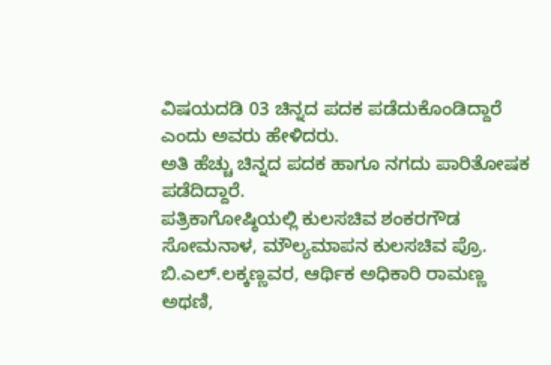ವಿಷಯದಡಿ 03 ಚಿನ್ನದ ಪದಕ ಪಡೆದುಕೊಂಡಿದ್ದಾರೆ ಎಂದು ಅವರು ಹೇಳಿದರು.
ಅತಿ ಹೆಚ್ಚು ಚಿನ್ನದ ಪದಕ ಹಾಗೂ ನಗದು ಪಾರಿತೋಷಕ ಪಡೆದಿದ್ದಾರೆ.
ಪತ್ರಿಕಾಗೋಷ್ಠಿಯಲ್ಲಿ ಕುಲಸಚಿವ ಶಂಕರಗೌಡ ಸೋಮನಾಳ, ಮೌಲ್ಯಮಾಪನ ಕುಲಸಚಿವ ಪ್ರೊ. ಬಿ.ಎಲ್.ಲಕ್ಕಣ್ಣವರ, ಆರ್ಥಿಕ ಅಧಿಕಾರಿ ರಾಮಣ್ಣ ಅಥಣಿ,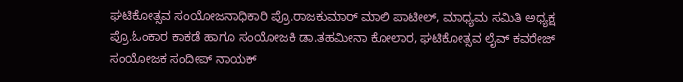ಘಟಿಕೋತ್ಸವ ಸಂಯೋಜನಾಧಿಕಾರಿ ಪ್ರೊ.ರಾಜಕುಮಾರ್ ಮಾಲಿ ಪಾಟೀಲ್, ಮಾಧ್ಯಮ ಸಮಿತಿ ಅಧ್ಯಕ್ಷ ಪ್ರೊ.ಓಂಕಾರ ಕಾಕಡೆ ಹಾಗೂ ಸಂಯೋಜಕಿ ಡಾ.ತಹಮೀನಾ ಕೋಲಾರ, ಘಟಿಕೋತ್ಸವ ಲೈವ್ ಕವರೇಜ್ ಸಂಯೋಜಕ ಸಂದೀಪ್ ನಾಯಕ್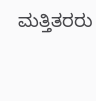ಮತ್ತಿತರರು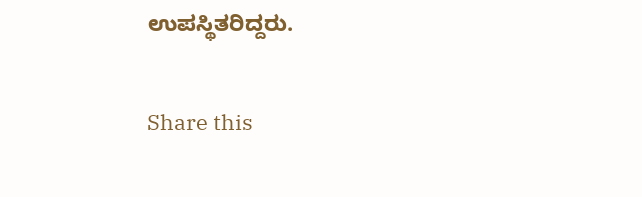ಉಪಸ್ಥಿತರಿದ್ದರು.

Share this